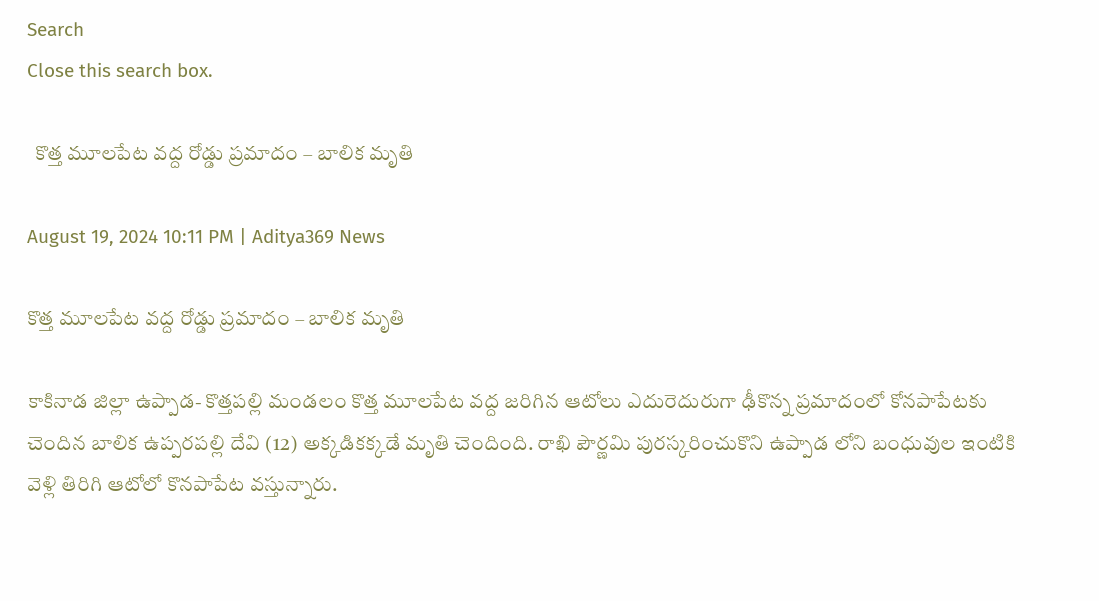Search
Close this search box.

  కొత్త మూలపేట వద్ద రోడ్డు ప్రమాదం – బాలిక మృతి

August 19, 2024 10:11 PM | Aditya369 News

కొత్త మూలపేట వద్ద రోడ్డు ప్రమాదం – బాలిక మృతి

కాకినాడ జిల్లా ఉప్పాడ- కొత్తపల్లి మండలం కొత్త మూలపేట వద్ద జరిగిన ఆటోలు ఎదురెదురుగా ఢీకొన్న ప్రమాదంలో కోనపాపేటకు చెందిన బాలిక ఉప్పరపల్లి దేవి (12) అక్కడికక్కడే మృతి చెందింది. రాఖి పౌర్ణమి పురస్కరించుకొని ఉప్పాడ లోని బంధువుల ఇంటికి వెళ్లి తిరిగి ఆటోలో కొనపాపేట వస్తున్నారు.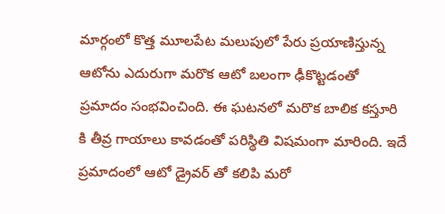మార్గంలో కొత్త మూలపేట మలుపులో పేరు ప్రయాణిస్తున్న ఆటోను ఎదురుగా మరొక ఆటో బలంగా ఢీకొట్టడంతో ప్రమాదం సంభవించింది. ఈ ఘటనలో మరొక బాలిక కస్తూరి కి తీవ్ర గాయాలు కావడంతో పరిస్థితి విషమంగా మారింది. ఇదే ప్రమాదంలో ఆటో డ్రైవర్ తో కలిపి మరో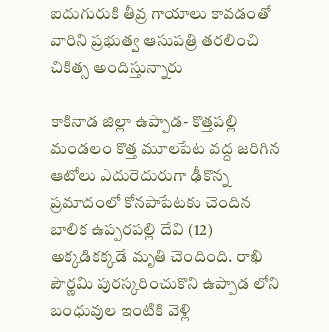ఐదుగురుకి తీవ్ర గాయాలు కావడంతో వారిని ప్రభుత్వ ఆసుపత్రి తరలించి చికిత్స అందిస్తున్నారు

కాకినాడ జిల్లా ఉప్పాడ- కొత్తపల్లి మండలం కొత్త మూలపేట వద్ద జరిగిన ఆటోలు ఎదురెదురుగా ఢీకొన్న ప్రమాదంలో కోనపాపేటకు చెందిన బాలిక ఉప్పరపల్లి దేవి (12) అక్కడికక్కడే మృతి చెందింది. రాఖి పౌర్ణమి పురస్కరించుకొని ఉప్పాడ లోని బంధువుల ఇంటికి వెళ్లి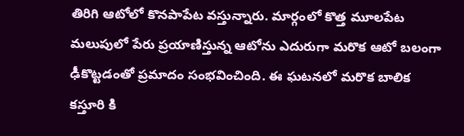తిరిగి ఆటోలో కొనపాపేట వస్తున్నారు. మార్గంలో కొత్త మూలపేట మలుపులో పేరు ప్రయాణిస్తున్న ఆటోను ఎదురుగా మరొక ఆటో బలంగా ఢీకొట్టడంతో ప్రమాదం సంభవించింది. ఈ ఘటనలో మరొక బాలిక కస్తూరి కి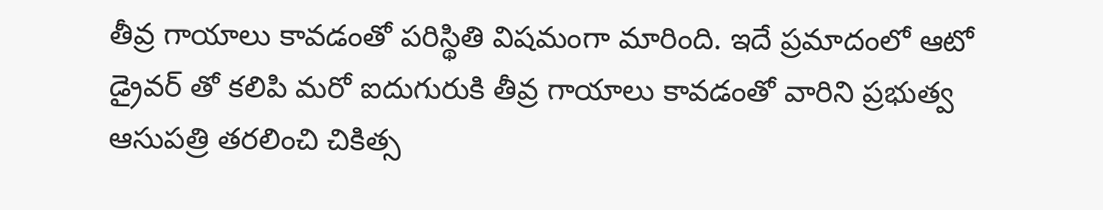తీవ్ర గాయాలు కావడంతో పరిస్థితి విషమంగా మారింది. ఇదే ప్రమాదంలో ఆటో డ్రైవర్ తో కలిపి మరో ఐదుగురుకి తీవ్ర గాయాలు కావడంతో వారిని ప్రభుత్వ ఆసుపత్రి తరలించి చికిత్స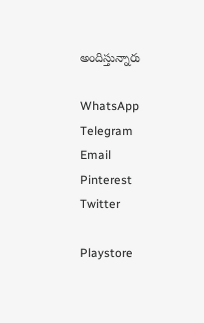అందిస్తున్నారు

WhatsApp
Telegram
Email
Pinterest
Twitter

Playstore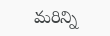మరిన్ని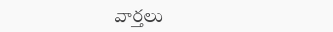వార్తలు